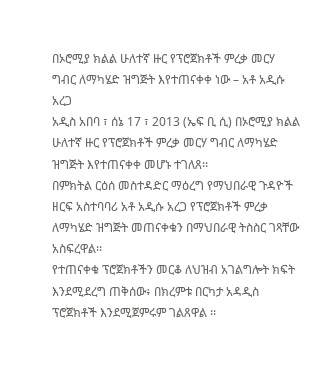በኦሮሚያ ክልል ሁለተኛ ዙር የፕሮጀክቶች ምረቃ መርሃ ግብር ለማካሄድ ዝግጅት እየተጠናቀቀ ነው – አቶ አዲሱ አረጋ
አዲስ አበባ ፣ ሰኔ 17 ፣ 2013 (ኤፍ ቢ ሲ) በኦሮሚያ ክልል ሁለተኛ ዙር የፕሮጀክቶች ምረቃ መርሃ ግብር ለማካሄድ ዝግጅት እየተጠናቀቀ መሆኑ ተገለጸ፡፡
በምክትል ርዕሰ መስተዳድር ማዕረግ የማህበራዊ ጉዳዮች ዘርፍ አስተባባሪ አቶ አዲሱ አረጋ የፕሮጀክቶች ምረቃ ለማካሄድ ዝግጅት መጠናቀቁን በማህበራዊ ትስስር ገጻቸው አስፍረዋል፡፡
የተጠናቀቁ ፕሮጀክቶችን መርቆ ለህዝብ አገልግሎት ክፍት እንደሚደረግ ጠቅሰው፥ በክረምቱ በርካታ አዳዲስ ፕሮጀክቶች እንደሚጀምሩም ገልጸዋል ፡፡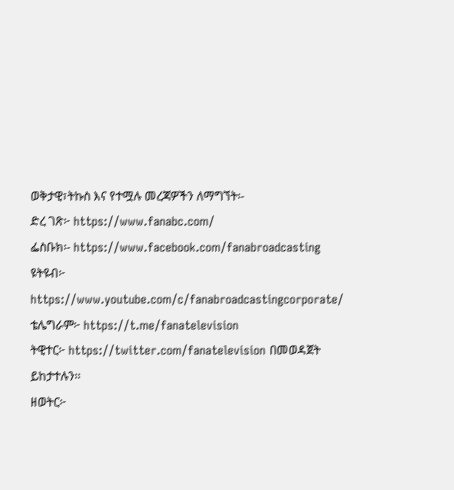ወቅታዊ፣ትኩስ እና የተሟሉ መረጃዎችን ለማግኘት፡-
ድረ ገጽ፦ https://www.fanabc.com/
ፌስቡክ፡- https://www.facebook.com/fanabroadcasting
ዩትዩብ፦ https://www.youtube.com/c/fanabroadcastingcorporate/
ቴሌግራም፦ https://t.me/fanatelevision
ትዊተር፦ https://twitter.com/fanatelevision በመወዳጀት ይከታተሉን፡፡
ዘወትር፦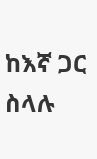ከእኛ ጋር ስላሉ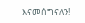እናመሰግናለን!